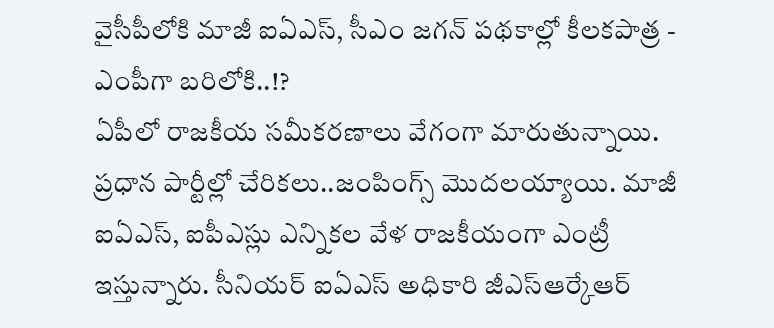వైసీపీలోకి మాజీ ఐఏఎస్, సీఎం జగన్ పథకాల్లో కీలకపాత్ర - ఎంపీగా బరిలోకి..!?
ఏపీలో రాజకీయ సమీకరణాలు వేగంగా మారుతున్నాయి. ప్రధాన పార్టీల్లో చేరికలు..జంపింగ్స్ మొదలయ్యాయి. మాజీ ఐఏఎస్, ఐపీఎస్లు ఎన్నికల వేళ రాజకీయంగా ఎంట్రీ ఇస్తున్నారు. సీనియర్ ఐఏఎస్ అధికారి జీఎస్ఆర్కేఆర్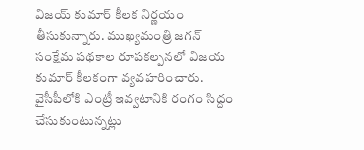విజయ్ కుమార్ కీలక నిర్ణయం తీసుకున్నారు. ముఖ్యమంత్రి జగన్ సంక్షేమ పథకాల రూపకల్పనలో విజయ కుమార్ కీలకంగా వ్యవహరించారు. వైసీపీలోకి ఎంట్రీ ఇవ్వటానికి రంగం సిద్దం చేసుకుంటున్నట్లు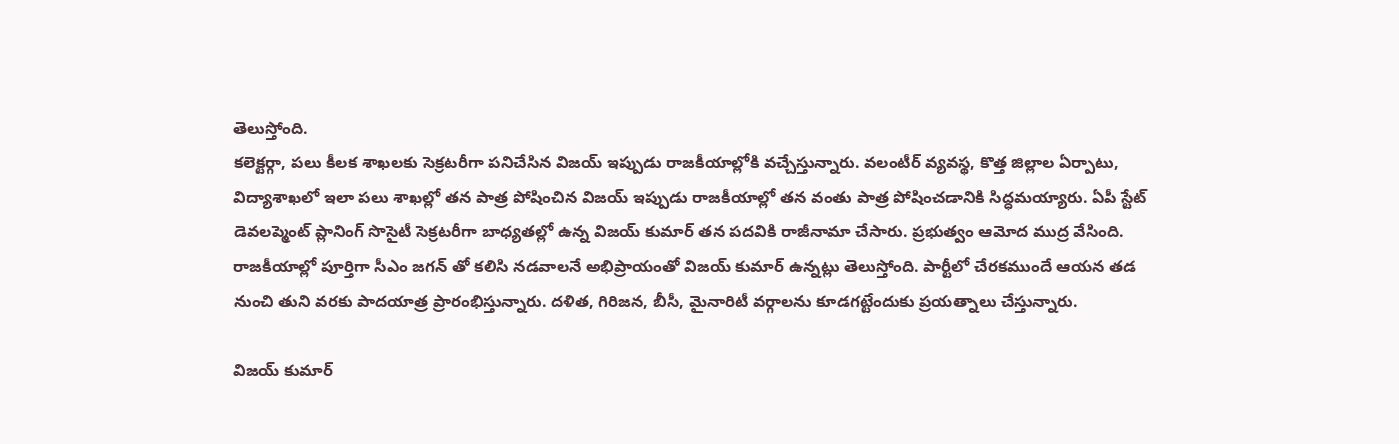తెలుస్తోంది.
కలెక్టర్గా, పలు కీలక శాఖలకు సెక్రటరీగా పనిచేసిన విజయ్ ఇప్పుడు రాజకీయాల్లోకి వచ్చేస్తున్నారు. వలంటీర్ వ్యవస్థ, కొత్త జిల్లాల ఏర్పాటు, విద్యాశాఖలో ఇలా పలు శాఖల్లో తన పాత్ర పోషించిన విజయ్ ఇప్పుడు రాజకీయాల్లో తన వంతు పాత్ర పోషించడానికి సిద్ధమయ్యారు. ఏపీ స్టేట్ డెవలప్మెంట్ ప్లానింగ్ సొసైటీ సెక్రటరీగా బాధ్యతల్లో ఉన్న విజయ్ కుమార్ తన పదవికి రాజీనామా చేసారు. ప్రభుత్వం ఆమోద ముద్ర వేసింది. రాజకీయాల్లో పూర్తిగా సీఎం జగన్ తో కలిసి నడవాలనే అభిప్రాయంతో విజయ్ కుమార్ ఉన్నట్లు తెలుస్తోంది. పార్టీలో చేరకముందే ఆయన తడ నుంచి తుని వరకు పాదయాత్ర ప్రారంభిస్తున్నారు. దళిత, గిరిజన, బీసీ, మైనారిటీ వర్గాలను కూడగట్టేందుకు ప్రయత్నాలు చేస్తున్నారు.

విజయ్ కుమార్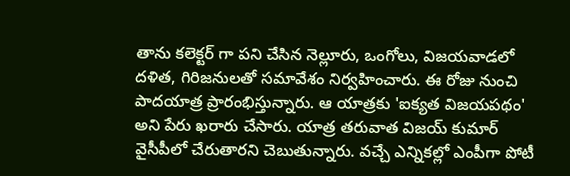తాను కలెక్టర్ గా పని చేసిన నెల్లూరు, ఒంగోలు, విజయవాడలో దళిత, గిరిజనులతో సమావేశం నిర్వహించారు. ఈ రోజు నుంచి పాదయాత్ర ప్రారంభిస్తున్నారు. ఆ యాత్రకు 'ఐక్యత విజయపథం' అని పేరు ఖరారు చేసారు. యాత్ర తరువాత విజయ్ కుమార్ వైసీపీలో చేరుతారని చెబుతున్నారు. వచ్చే ఎన్నికల్లో ఎంపీగా పోటీ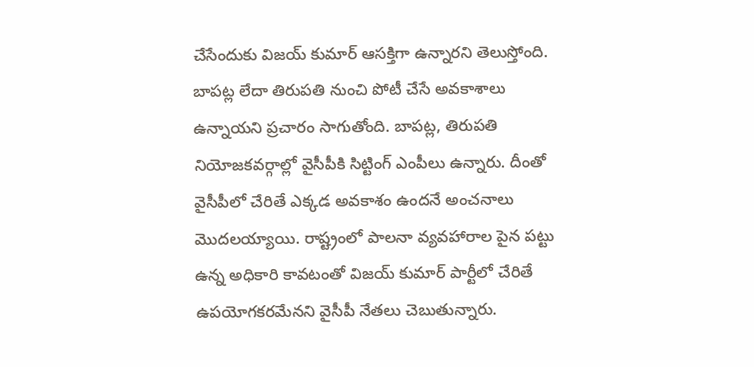చేసేందుకు విజయ్ కుమార్ ఆసక్తిగా ఉన్నారని తెలుస్తోంది. బాపట్ల లేదా తిరుపతి నుంచి పోటీ చేసే అవకాశాలు ఉన్నాయని ప్రచారం సాగుతోంది. బాపట్ల, తిరుపతి నియోజకవర్గాల్లో వైసీపీకి సిట్టింగ్ ఎంపీలు ఉన్నారు. దీంతో వైసీపీలో చేరితే ఎక్కడ అవకాశం ఉందనే అంచనాలు మొదలయ్యాయి. రాష్ట్రంలో పాలనా వ్యవహారాల పైన పట్టు ఉన్న అధికారి కావటంతో విజయ్ కుమార్ పార్టీలో చేరితే ఉపయోగకరమేనని వైసీపీ నేతలు చెబుతున్నారు.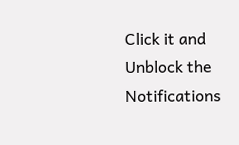Click it and Unblock the Notifications